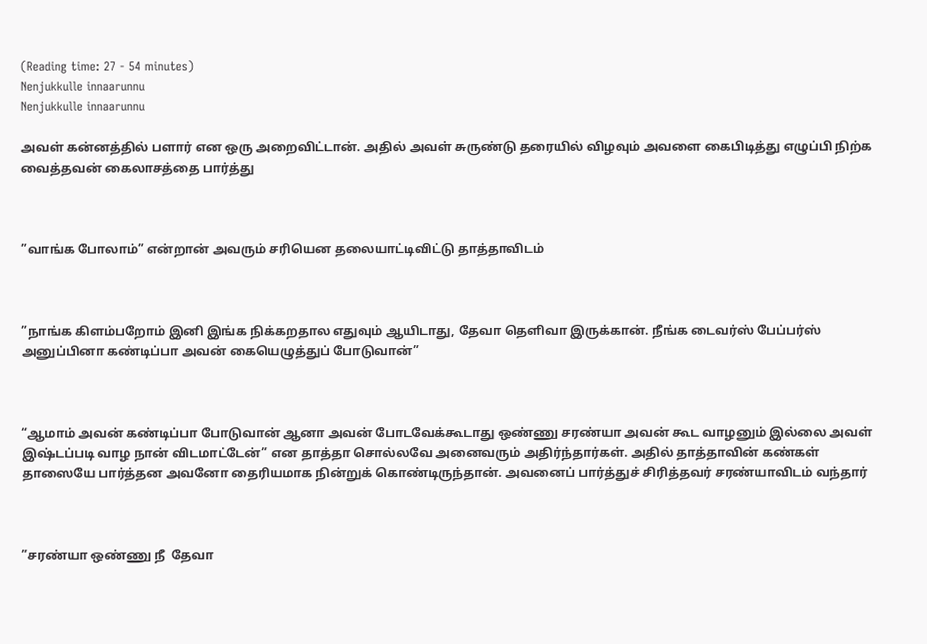(Reading time: 27 - 54 minutes)
Nenjukkulle innaarunnu
Nenjukkulle innaarunnu

அவள் கன்னத்தில் பளார் என ஒரு அறைவிட்டான். அதில் அவள் சுருண்டு தரையில் விழவும் அவளை கைபிடித்து எழுப்பி நிற்க வைத்தவன் கைலாசத்தை பார்த்து



”வாங்க போலாம்” என்றான் அவரும் சரியென தலையாட்டிவிட்டு தாத்தாவிடம்



”நாங்க கிளம்பறோம் இனி இங்க நிக்கறதால எதுவும் ஆயிடாது, தேவா தெளிவா இருக்கான். நீங்க டைவர்ஸ் பேப்பர்ஸ் அனுப்பினா கண்டிப்பா அவன் கையெழுத்துப் போடுவான்”



“ஆமாம் அவன் கண்டிப்பா போடுவான் ஆனா அவன் போடவேக்கூடாது ஒண்ணு சரண்யா அவன் கூட வாழனும் இல்லை அவள் இஷ்டப்படி வாழ நான் விடமாட்டேன்” என தாத்தா சொல்லவே அனைவரும் அதிர்ந்தார்கள். அதில் தாத்தாவின் கண்கள் தாஸையே பார்த்தன அவனோ தைரியமாக நின்றுக் கொண்டிருந்தான். அவனைப் பார்த்துச் சிரித்தவர் சரண்யாவிடம் வந்தார்



”சரண்யா ஒண்ணு நீ  தேவா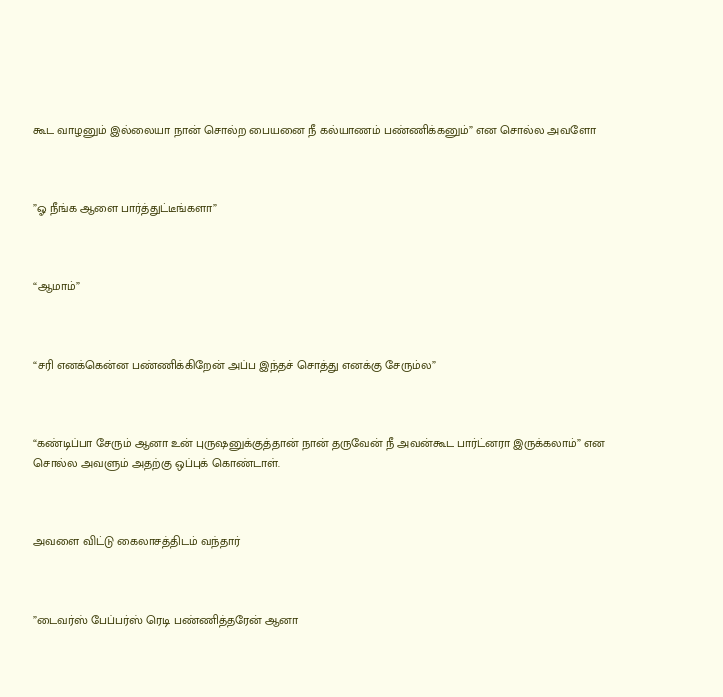கூட வாழனும் இல்லையா நான் சொல்ற பையனை நீ கல்யாணம் பண்ணிக்கனும்” என சொல்ல அவளோ



”ஓ நீங்க ஆளை பார்த்துட்டீங்களா”



“ஆமாம்”



“சரி எனக்கென்ன பண்ணிக்கிறேன் அப்ப இந்தச் சொத்து எனக்கு சேரும்ல”



“கண்டிப்பா சேரும் ஆனா உன் புருஷனுக்குத்தான் நான் தருவேன் நீ அவன்கூட பார்ட்னரா இருக்கலாம்” என சொல்ல அவளும் அதற்கு ஒப்புக் கொண்டாள்.



அவளை விட்டு கைலாசத்திடம் வந்தார்



”டைவர்ஸ் பேப்பர்ஸ் ரெடி பண்ணித்தரேன் ஆனா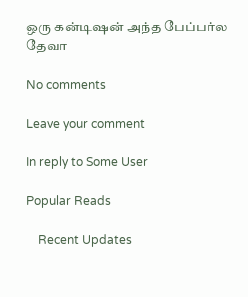ஒரு கன்டிஷன் அந்த பேப்பர்ல தேவா

No comments

Leave your comment

In reply to Some User

Popular Reads

    Recent Updates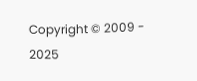Copyright © 2009 - 2025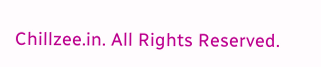Chillzee.in. All Rights Reserved.